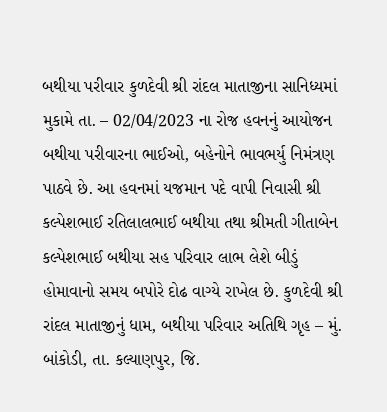બથીયા પરીવાર કુળદેવી શ્રી રાંદલ માતાજીના સાનિધ્યમાં મુકામે તા. – 02/04/2023 ના રોજ હવનનું આયોજન
બથીયા પરીવારના ભાઈઓ, બહેનોને ભાવભર્યુ નિમંત્રણ પાઠવે છે. આ હવનમાં યજમાન પદે વાપી નિવાસી શ્રી કલ્પેશભાઈ રતિલાલભાઈ બથીયા તથા શ્રીમતી ગીતાબેન કલ્પેશભાઈ બથીયા સહ પરિવાર લાભ લેશે બીડું હોમાવાનો સમય બપોરે દોઢ વાગ્યે રાખેલ છે. કુળદેવી શ્રી રાંદલ માતાજીનું ધામ, બથીયા પરિવાર અતિથિ ગૃહ – મું. બાંકોડી, તા. કલ્યાણપુર, જિ.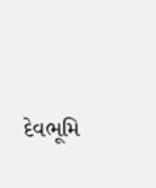દેવભૂમિ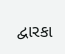દ્વારકા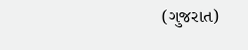(ગુજરાત)